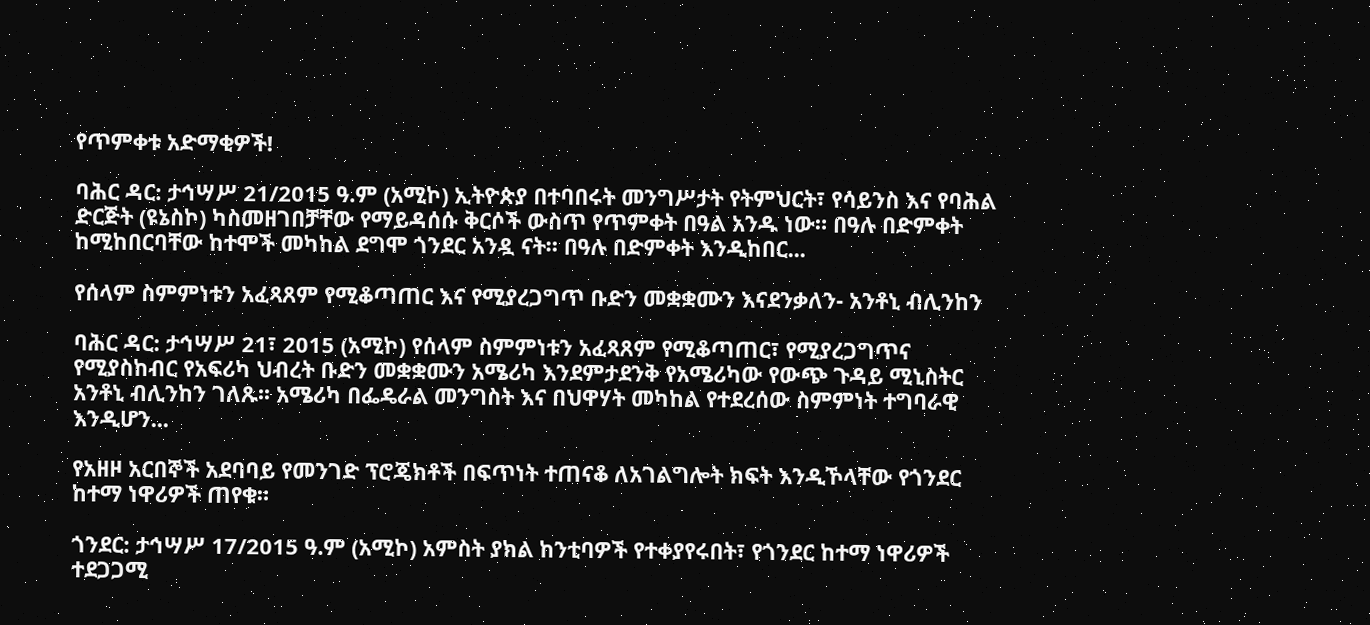የጥምቀቱ አድማቂዎች!

ባሕር ዳር: ታኅሣሥ 21/2015 ዓ.ም (አሚኮ) ኢትዮጵያ በተባበሩት መንግሥታት የትምህርት፣ የሳይንስ እና የባሕል ድርጅት (ዩኔስኮ) ካስመዘገበቻቸው የማይዳሰሱ ቅርሶች ውስጥ የጥምቀት በዓል አንዱ ነው። በዓሉ በድምቀት ከሚከበርባቸው ከተሞች መካከል ደግሞ ጎንደር አንዷ ናት። በዓሉ በድምቀት እንዲከበር...

የሰላም ስምምነቱን አፈጻጸም የሚቆጣጠር እና የሚያረጋግጥ ቡድን መቋቋሙን እናደንቃለን- አንቶኒ ብሊንከን

ባሕር ዳር: ታኅሣሥ 21፣ 2015 (አሚኮ) የሰላም ስምምነቱን አፈጻጸም የሚቆጣጠር፣ የሚያረጋግጥና የሚያስከብር የአፍሪካ ህብረት ቡድን መቋቋሙን አሜሪካ እንደምታደንቅ የአሜሪካው የውጭ ጉዳይ ሚኒስትር አንቶኒ ብሊንከን ገለጹ፡፡ አሜሪካ በፌዴራል መንግስት እና በህዋሃት መካከል የተደረሰው ስምምነት ተግባራዊ እንዲሆን...

የአዘዞ አርበኞች አደባባይ የመንገድ ፕሮጄክቶች በፍጥነት ተጠናቆ ለአገልግሎት ክፍት እንዲኾላቸው የጎንደር ከተማ ነዋሪዎች ጠየቁ።

ጎንደር: ታኅሣሥ 17/2015 ዓ.ም (አሚኮ) አምስት ያክል ከንቲባዎች የተቀያየሩበት፣ የጎንደር ከተማ ነዋሪዎች ተደጋጋሚ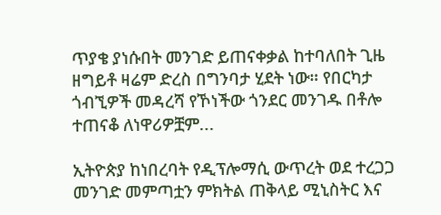ጥያቄ ያነሱበት መንገድ ይጠናቀቃል ከተባለበት ጊዜ ዘግይቶ ዛሬም ድረስ በግንባታ ሂደት ነው። የበርካታ ጎብኚዎች መዳረሻ የኾነችው ጎንደር መንገዱ በቶሎ ተጠናቆ ለነዋሪዎቿም...

ኢትዮጵያ ከነበረባት የዲፕሎማሲ ውጥረት ወደ ተረጋጋ መንገድ መምጣቷን ምክትል ጠቅላይ ሚኒስትር እና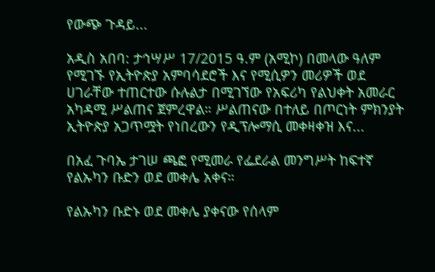የውጭ ጉዳይ...

አዲስ አበባ: ታኅሣሥ 17/2015 ዓ.ም (አሚኮ) በመላው ዓለም የሚገኙ የኢትዮጵያ አምባሳደሮች እና የሚሲዎን መሪዎች ወደ ሀገራቸው ተጠርተው ሱሉልታ በሚገኘው የአፍሪካ የልህቀት አመራር አካዳሚ ሥልጠና ጀምረዋል። ሥልጠናው በተለይ በጦርነት ምክንያት ኢትዮጵያ አጋጥሟት የነበረውን የዲፕሎማሲ መቀዛቀዝ እና...

በአፈ ጉባኤ ታገሠ ጫፎ የሚመራ የፌደራል መንግሥት ከፍተኛ የልኡካን ቡድን ወደ መቀሌ አቀና።

የልኡካን ቡድኑ ወደ መቀሌ ያቀናው የሰላም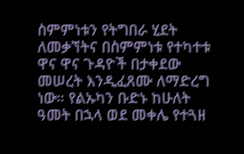ስምምነቱን የትግበራ ሂደት ለመቃኘትና በስምምነቱ የተካተቱ ዋና ዋና ጉዳዮች በታቀደው መሠረት እንዲፈጸሙ ለማድረግ ነው። የልኡካን ቡድኑ ከሁለት ዓመት በኋላ ወደ መቀሌ የተጓዘ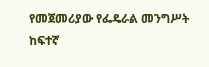የመጀመሪያው የፌዴራል መንግሥት ከፍተኛ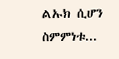ልኡክ ሲሆን ስምምነቱ...